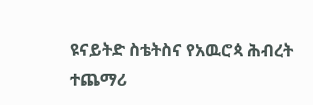ዩናይትድ ስቴትስና የአዉሮጳ ሕብረት ተጨማሪ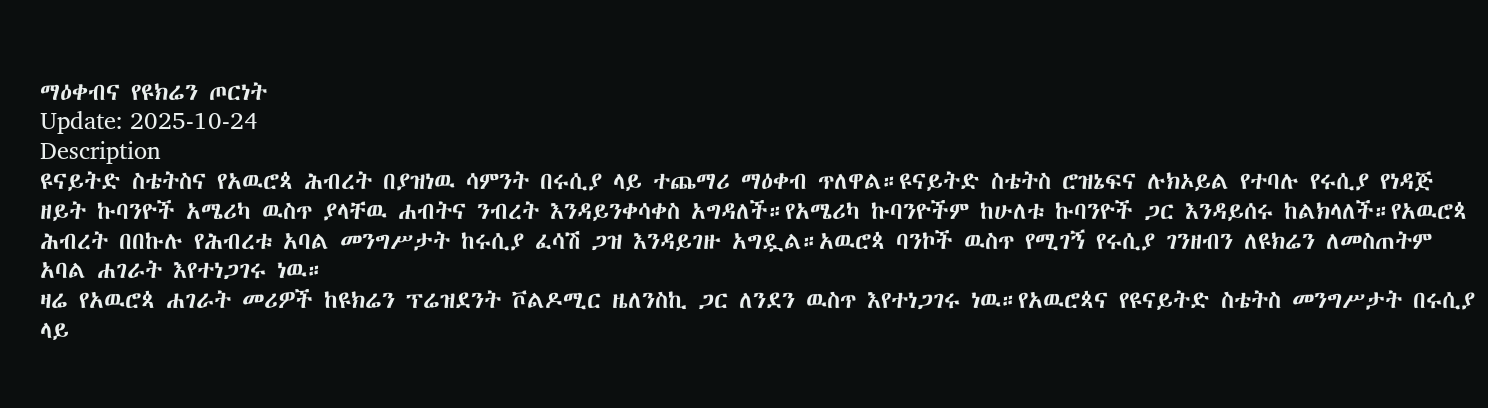ማዕቀብና የዩክሬን ጦርነት
Update: 2025-10-24
Description
ዩናይትድ ስቴትስና የአዉሮጳ ሕብረት በያዝነዉ ሳምንት በሩሲያ ላይ ተጨማሪ ማዕቀብ ጥለዋል።ዩናይትድ ስቴትስ ሮዝኔፍና ሉክኦይል የተባሉ የሩሲያ የነዳጅ ዘይት ኩባንዮች አሜሪካ ዉስጥ ያላቸዉ ሐብትና ንብረት እንዳይንቀሳቀስ አግዳለች።የአሜሪካ ኩባንዮችም ከሁለቱ ኩባንዮች ጋር እንዳይሰሩ ከልክላለች።የአዉሮጳ ሕብረት በበኩሉ የሕብረቱ አባል መንግሥታት ከሩሲያ ፈሳሽ ጋዝ እንዳይገዙ አግዷል።አዉሮጳ ባንኮች ዉስጥ የሚገኝ የሩሲያ ገንዘብን ለዩክሬን ለመስጠትም አባል ሐገራት እየተነጋገሩ ነዉ።
ዛሬ የአዉሮጳ ሐገራት መሪዎች ከዩክሬን ፕሬዝደንት ቮልዶሚር ዜለንስኪ ጋር ለንደን ዉስጥ እየተነጋገሩ ነዉ።የአዉሮጳና የዩናይትድ ስቴትስ መንግሥታት በሩሲያ ላይ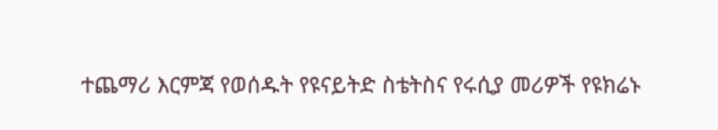ተጨማሪ እርምጃ የወሰዱት የዩናይትድ ስቴትስና የሩሲያ መሪዎች የዩክሬኑ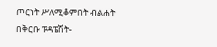ጦርነት ሥለሚቆምበት ብልሐት በቅርቡ ፑዳፔሽት-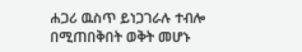ሐጋሪ ዉስጥ ይነጋገራሉ ተብሎ በሚጠበቅበት ወቅት መሆኑ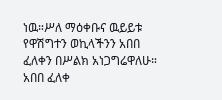ነዉ።ሥለ ማዕቀቡና ዉይይቱ የዋሽግተን ወኪላችንን አበበ ፈለቀን በሥልክ አነጋግሬዋለሁ።
አበበ ፈለቀ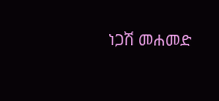ነጋሽ መሐመድ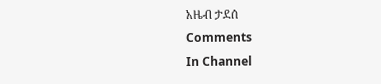አዜብ ታደሰ
Comments
In Channel